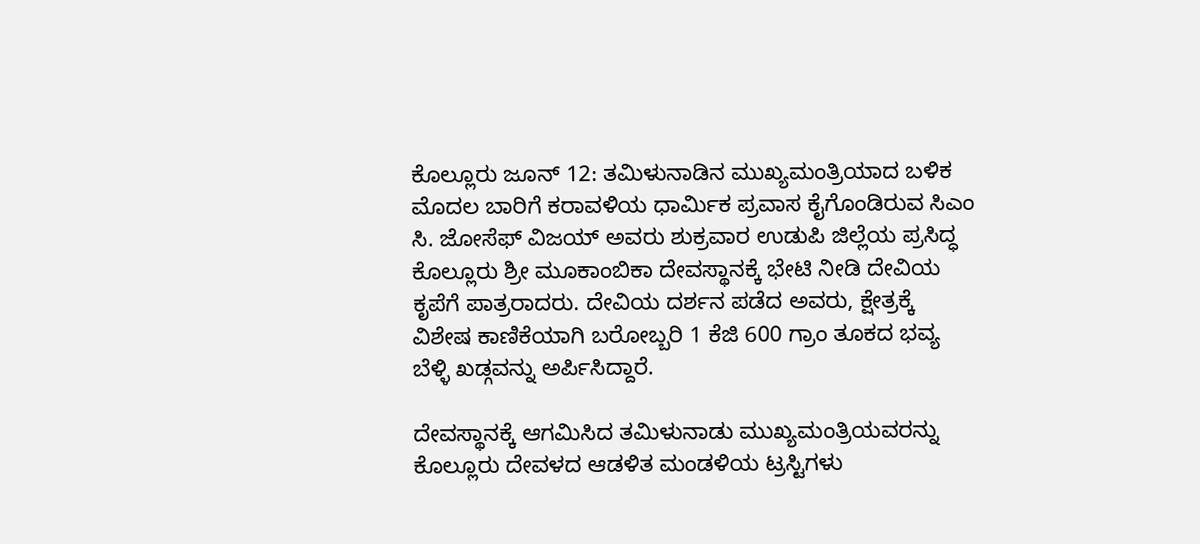ಕೊಲ್ಲೂರು ಜೂನ್ 12: ತಮಿಳುನಾಡಿನ ಮುಖ್ಯಮಂತ್ರಿಯಾದ ಬಳಿಕ ಮೊದಲ ಬಾರಿಗೆ ಕರಾವಳಿಯ ಧಾರ್ಮಿಕ ಪ್ರವಾಸ ಕೈಗೊಂಡಿರುವ ಸಿಎಂ ಸಿ. ಜೋಸೆಫ್ ವಿಜಯ್ ಅವರು ಶುಕ್ರವಾರ ಉಡುಪಿ ಜಿಲ್ಲೆಯ ಪ್ರಸಿದ್ಧ ಕೊಲ್ಲೂರು ಶ್ರೀ ಮೂಕಾಂಬಿಕಾ ದೇವಸ್ಥಾನಕ್ಕೆ ಭೇಟಿ ನೀಡಿ ದೇವಿಯ ಕೃಪೆಗೆ ಪಾತ್ರರಾದರು. ದೇವಿಯ ದರ್ಶನ ಪಡೆದ ಅವರು, ಕ್ಷೇತ್ರಕ್ಕೆ ವಿಶೇಷ ಕಾಣಿಕೆಯಾಗಿ ಬರೋಬ್ಬರಿ 1 ಕೆಜಿ 600 ಗ್ರಾಂ ತೂಕದ ಭವ್ಯ ಬೆಳ್ಳಿ ಖಡ್ಗವನ್ನು ಅರ್ಪಿಸಿದ್ದಾರೆ.

ದೇವಸ್ಥಾನಕ್ಕೆ ಆಗಮಿಸಿದ ತಮಿಳುನಾಡು ಮುಖ್ಯಮಂತ್ರಿಯವರನ್ನು ಕೊಲ್ಲೂರು ದೇವಳದ ಆಡಳಿತ ಮಂಡಳಿಯ ಟ್ರಸ್ಟಿಗಳು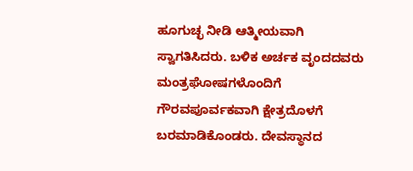ಹೂಗುಚ್ಛ ನೀಡಿ ಆತ್ಮೀಯವಾಗಿ ಸ್ವಾಗತಿಸಿದರು. ಬಳಿಕ ಅರ್ಚಕ ವೃಂದದವರು ಮಂತ್ರಘೋಷಗಳೊಂದಿಗೆ ಗೌರವಪೂರ್ವಕವಾಗಿ ಕ್ಷೇತ್ರದೊಳಗೆ ಬರಮಾಡಿಕೊಂಡರು. ದೇವಸ್ಥಾನದ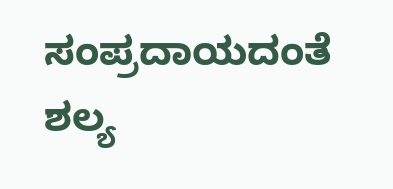ಸಂಪ್ರದಾಯದಂತೆ ಶಲ್ಯ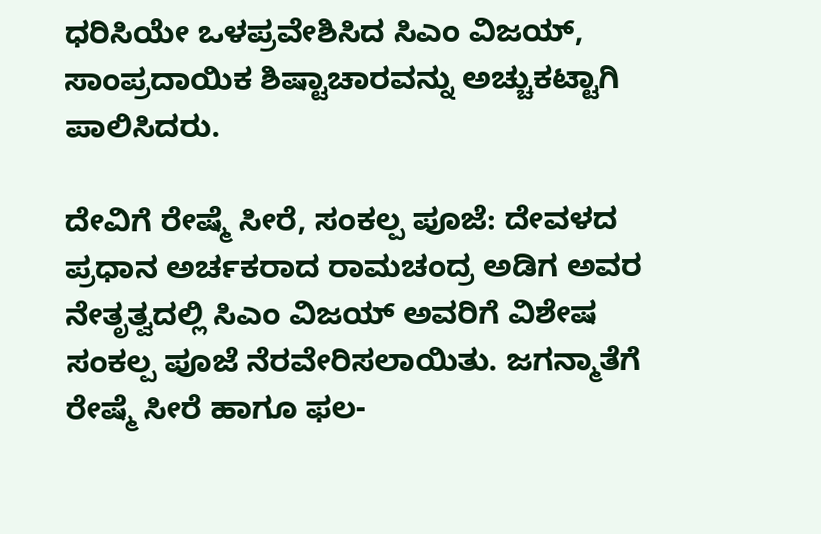ಧರಿಸಿಯೇ ಒಳಪ್ರವೇಶಿಸಿದ ಸಿಎಂ ವಿಜಯ್, ಸಾಂಪ್ರದಾಯಿಕ ಶಿಷ್ಟಾಚಾರವನ್ನು ಅಚ್ಚುಕಟ್ಟಾಗಿ ಪಾಲಿಸಿದರು.

ದೇವಿಗೆ ರೇಷ್ಮೆ ಸೀರೆ, ಸಂಕಲ್ಪ ಪೂಜೆ: ದೇವಳದ ಪ್ರಧಾನ ಅರ್ಚಕರಾದ ರಾಮಚಂದ್ರ ಅಡಿಗ ಅವರ ನೇತೃತ್ವದಲ್ಲಿ ಸಿಎಂ ವಿಜಯ್ ಅವರಿಗೆ ವಿಶೇಷ ಸಂಕಲ್ಪ ಪೂಜೆ ನೆರವೇರಿಸಲಾಯಿತು. ಜಗನ್ಮಾತೆಗೆ ರೇಷ್ಮೆ ಸೀರೆ ಹಾಗೂ ಫಲ-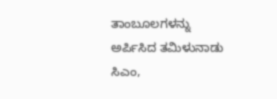ತಾಂಬೂಲಗಳನ್ನು ಅರ್ಪಿಸಿದ ತಮಿಳುನಾಡು ಸಿಎಂ,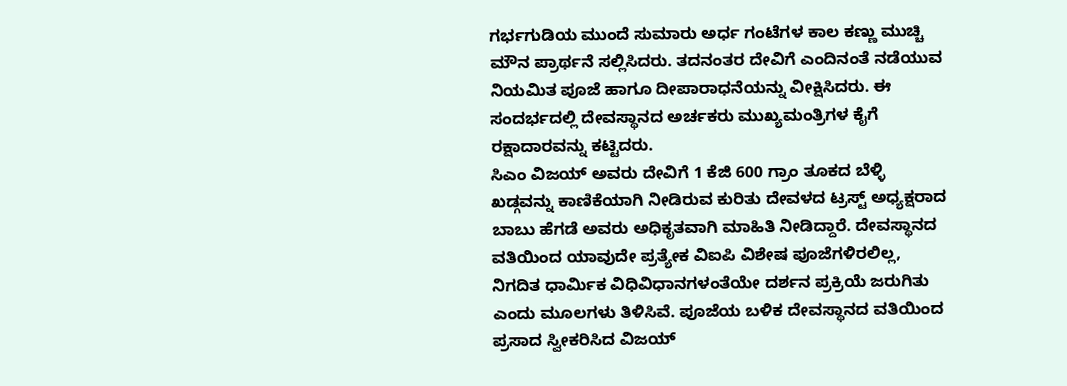ಗರ್ಭಗುಡಿಯ ಮುಂದೆ ಸುಮಾರು ಅರ್ಧ ಗಂಟೆಗಳ ಕಾಲ ಕಣ್ಣು ಮುಚ್ಚಿ ಮೌನ ಪ್ರಾರ್ಥನೆ ಸಲ್ಲಿಸಿದರು. ತದನಂತರ ದೇವಿಗೆ ಎಂದಿನಂತೆ ನಡೆಯುವ ನಿಯಮಿತ ಪೂಜೆ ಹಾಗೂ ದೀಪಾರಾಧನೆಯನ್ನು ವೀಕ್ಷಿಸಿದರು. ಈ ಸಂದರ್ಭದಲ್ಲಿ ದೇವಸ್ಥಾನದ ಅರ್ಚಕರು ಮುಖ್ಯಮಂತ್ರಿಗಳ ಕೈಗೆ ರಕ್ಷಾದಾರವನ್ನು ಕಟ್ಟಿದರು.
ಸಿಎಂ ವಿಜಯ್ ಅವರು ದೇವಿಗೆ 1 ಕೆಜಿ 600 ಗ್ರಾಂ ತೂಕದ ಬೆಳ್ಳಿ ಖಡ್ಗವನ್ನು ಕಾಣಿಕೆಯಾಗಿ ನೀಡಿರುವ ಕುರಿತು ದೇವಳದ ಟ್ರಸ್ಟ್ ಅಧ್ಯಕ್ಷರಾದ ಬಾಬು ಹೆಗಡೆ ಅವರು ಅಧಿಕೃತವಾಗಿ ಮಾಹಿತಿ ನೀಡಿದ್ದಾರೆ. ದೇವಸ್ಥಾನದ ವತಿಯಿಂದ ಯಾವುದೇ ಪ್ರತ್ಯೇಕ ವಿಐಪಿ ವಿಶೇಷ ಪೂಜೆಗಳಿರಲಿಲ್ಲ, ನಿಗದಿತ ಧಾರ್ಮಿಕ ವಿಧಿವಿಧಾನಗಳಂತೆಯೇ ದರ್ಶನ ಪ್ರಕ್ರಿಯೆ ಜರುಗಿತು ಎಂದು ಮೂಲಗಳು ತಿಳಿಸಿವೆ. ಪೂಜೆಯ ಬಳಿಕ ದೇವಸ್ಥಾನದ ವತಿಯಿಂದ ಪ್ರಸಾದ ಸ್ವೀಕರಿಸಿದ ವಿಜಯ್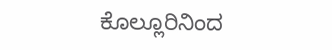ಕೊಲ್ಲೂರಿನಿಂದ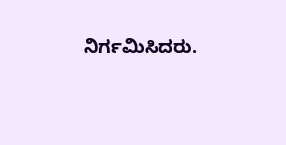ನಿರ್ಗಮಿಸಿದರು.